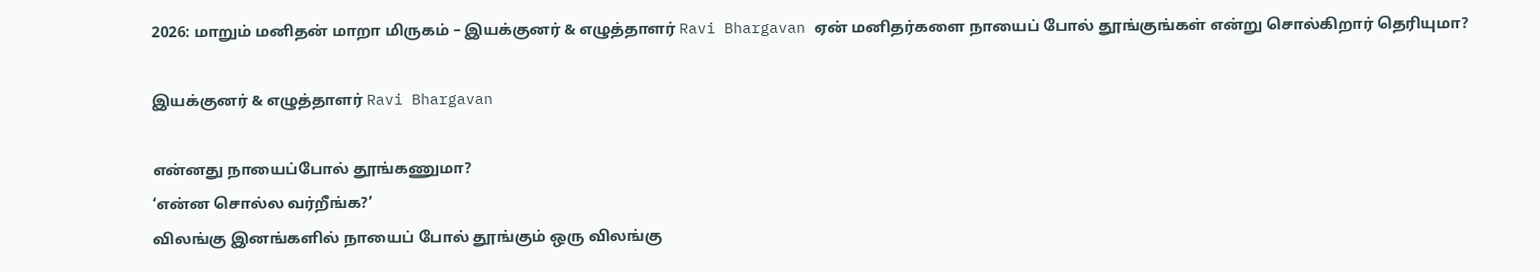2026: மாறும் மனிதன் மாறா மிருகம் – இயக்குனர் & எழுத்தாளர் Ravi Bhargavan ஏன் மனிதர்களை நாயைப் போல் தூங்குங்கள் என்று சொல்கிறார் தெரியுமா?

இயக்குனர் & எழுத்தாளர் Ravi Bhargavan

என்னது நாயைப்போல் தூங்கணுமா?
‘என்ன சொல்ல வர்றீங்க?’
விலங்கு இனங்களில் நாயைப் போல் தூங்கும் ஒரு விலங்கு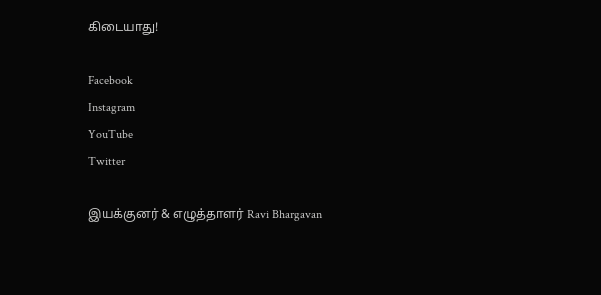கிடையாது!

Facebook
Instagram
YouTube
Twitter

இயக்குனர் & எழுத்தாளர் Ravi Bhargavan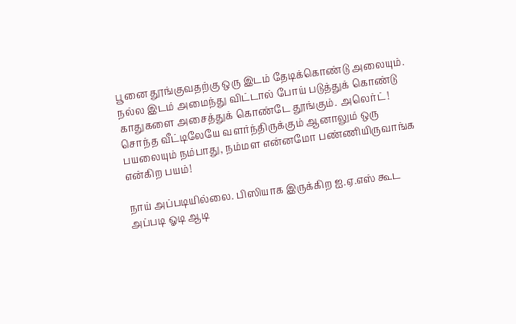பூனை தூங்குவதற்கு ஒரு இடம் தேடிக்கொண்டு அலையும். நல்ல இடம் அமைந்து விட்டால் போய் படுத்துக் கொண்டு காதுகளை அசைத்துக் கொண்டே தூங்கும். அலெர்ட்!
சொந்த வீட்டிலேயே வளர்ந்திருக்கும் ஆனாலும் ஒரு பயலையும் நம்பாது, நம்மள என்னமோ பண்ணியிருவாங்க என்கிற பயம்!

நாய் அப்படியில்லை. பிஸியாக இருக்கிற ஐ.ஏ.எஸ் கூட அப்படி ஓடி ஆடி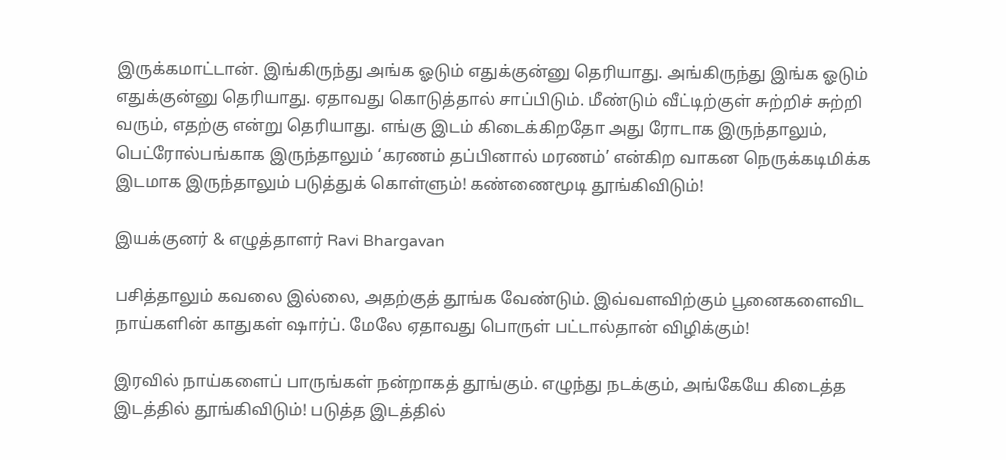இருக்கமாட்டான். இங்கிருந்து அங்க ஓடும் எதுக்குன்னு தெரியாது. அங்கிருந்து இங்க ஓடும் எதுக்குன்னு தெரியாது. ஏதாவது கொடுத்தால் சாப்பிடும். மீண்டும் வீட்டிற்குள் சுற்றிச் சுற்றி வரும், எதற்கு என்று தெரியாது. எங்கு இடம் கிடைக்கிறதோ அது ரோடாக இருந்தாலும், பெட்ரோல்பங்காக இருந்தாலும் ‘கரணம் தப்பினால் மரணம்’ என்கிற வாகன நெருக்கடிமிக்க இடமாக இருந்தாலும் படுத்துக் கொள்ளும்! கண்ணைமூடி தூங்கிவிடும்!

இயக்குனர் & எழுத்தாளர் Ravi Bhargavan

பசித்தாலும் கவலை இல்லை, அதற்குத் தூங்க வேண்டும். இவ்வளவிற்கும் பூனைகளைவிட நாய்களின் காதுகள் ஷார்ப். மேலே ஏதாவது பொருள் பட்டால்தான் விழிக்கும்!

இரவில் நாய்களைப் பாருங்கள் நன்றாகத் தூங்கும். எழுந்து நடக்கும், அங்கேயே கிடைத்த இடத்தில் தூங்கிவிடும்! படுத்த இடத்தில்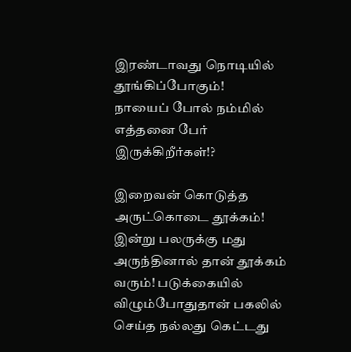இரண்டாவது நொடியில் தூங்கிப்போகும்!
நாயைப் போல் நம்மில் எத்தனை பேர் இருக்கிறீர்கள்!?

இறைவன் கொடுத்த அருட்கொடை தூக்கம்!
இன்று பலருக்கு மது அருந்தினால் தான் தூக்கம் வரும்! படுக்கையில் விழும்போதுதான் பகலில் செய்த நல்லது கெட்டது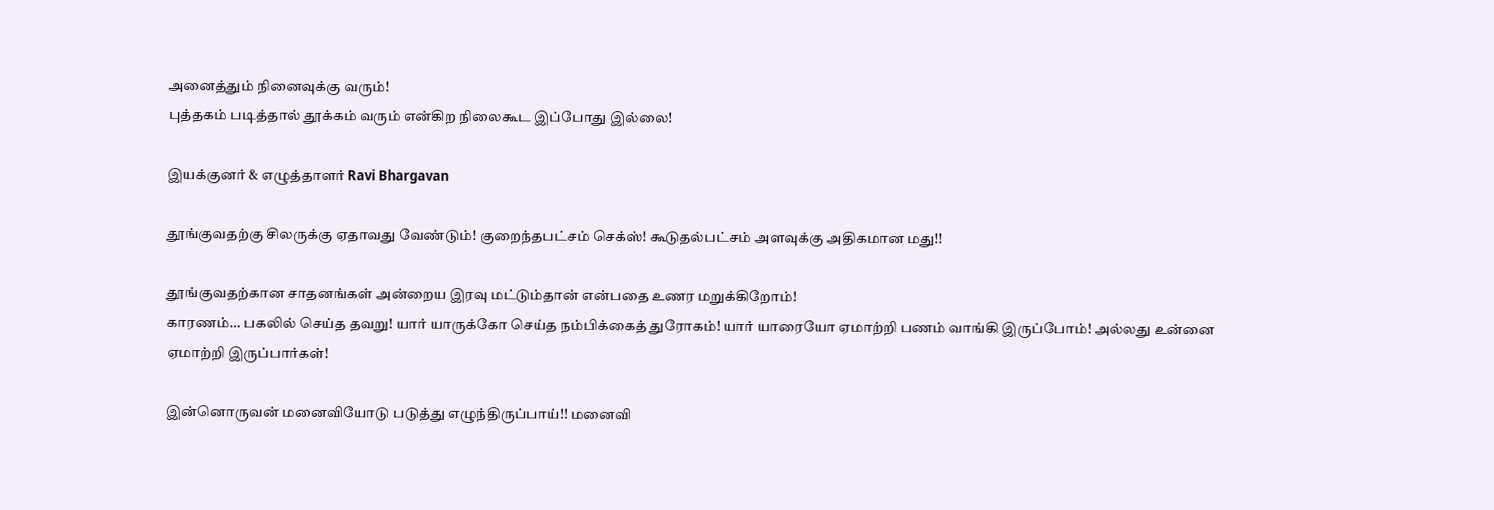அனைத்தும் நினைவுக்கு வரும்!
புத்தகம் படித்தால் தூக்கம் வரும் என்கிற நிலைகூட இப்போது இல்லை!

இயக்குனர் & எழுத்தாளர் Ravi Bhargavan

தூங்குவதற்கு சிலருக்கு ஏதாவது வேண்டும்! குறைந்தபட்சம் செக்ஸ்! கூடுதல்பட்சம் அளவுக்கு அதிகமான மது!!

தூங்குவதற்கான சாதனங்கள் அன்றைய இரவு மட்டும்தான் என்பதை உணர மறுக்கிறோம்!
காரணம்… பகலில் செய்த தவறு! யார் யாருக்கோ செய்த நம்பிக்கைத் துரோகம்! யார் யாரையோ ஏமாற்றி பணம் வாங்கி இருப்போம்! அல்லது உன்னை ஏமாற்றி இருப்பார்கள்!

இன்னொருவன் மனைவியோடு படுத்து எழுந்திருப்பாய்!! மனைவி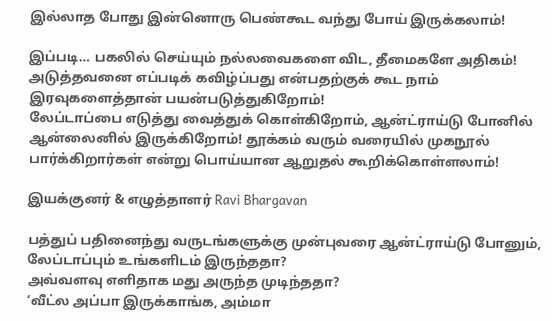இல்லாத போது இன்னொரு பெண்கூட வந்து போய் இருக்கலாம்!

இப்படி… பகலில் செய்யும் நல்லவைகளை விட, தீமைகளே அதிகம்!
அடுத்தவனை எப்படிக் கவிழ்ப்பது என்பதற்குக் கூட நாம் இரவுகளைத்தான் பயன்படுத்துகிறோம்!
லேப்டாப்பை எடுத்து வைத்துக் கொள்கிறோம், ஆன்ட்ராய்டு போனில் ஆன்லைனில் இருக்கிறோம்! தூக்கம் வரும் வரையில் முகநூல் பார்க்கிறார்கள் என்று பொய்யான ஆறுதல் கூறிக்கொள்ளலாம்!

இயக்குனர் & எழுத்தாளர் Ravi Bhargavan

பத்துப் பதினைந்து வருடங்களுக்கு முன்புவரை ஆன்ட்ராய்டு போனும், லேப்டாப்பும் உங்களிடம் இருந்ததா?
அவ்வளவு எளிதாக மது அருந்த முடிந்ததா?
‘வீட்ல அப்பா இருக்காங்க, அம்மா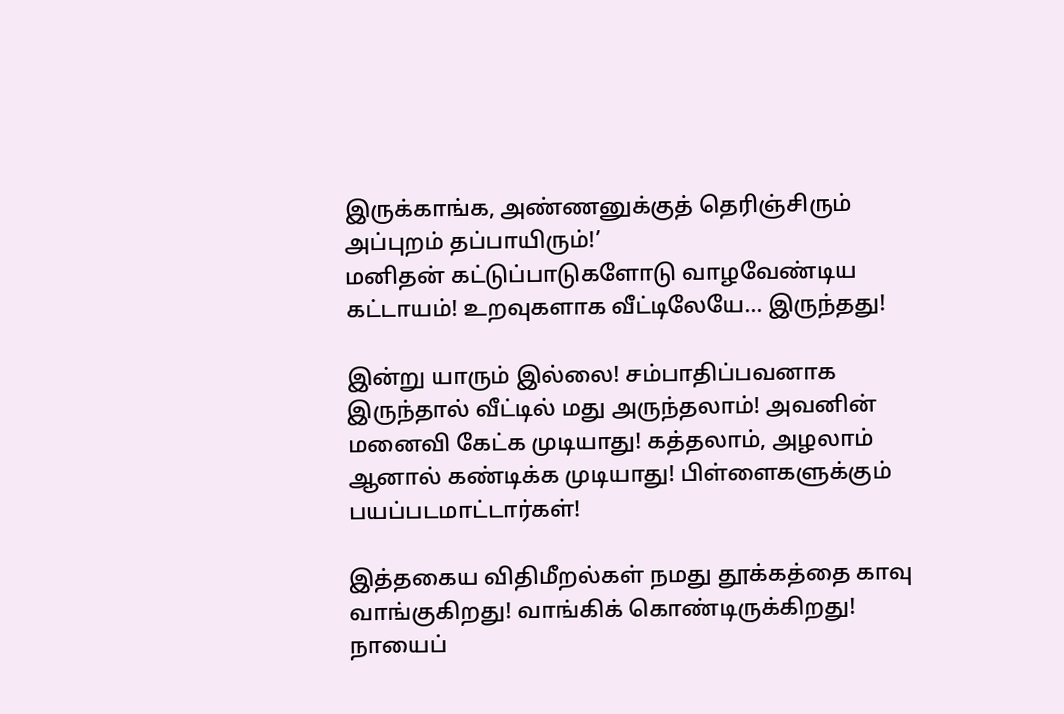இருக்காங்க, அண்ணனுக்குத் தெரிஞ்சிரும் அப்புறம் தப்பாயிரும்!’
மனிதன் கட்டுப்பாடுகளோடு வாழவேண்டிய கட்டாயம்! உறவுகளாக வீட்டிலேயே… இருந்தது!

இன்று யாரும் இல்லை! சம்பாதிப்பவனாக இருந்தால் வீட்டில் மது அருந்தலாம்! அவனின் மனைவி கேட்க முடியாது! கத்தலாம், அழலாம் ஆனால் கண்டிக்க முடியாது! பிள்ளைகளுக்கும் பயப்படமாட்டார்கள்!

இத்தகைய விதிமீறல்கள் நமது தூக்கத்தை காவு வாங்குகிறது! வாங்கிக் கொண்டிருக்கிறது! நாயைப்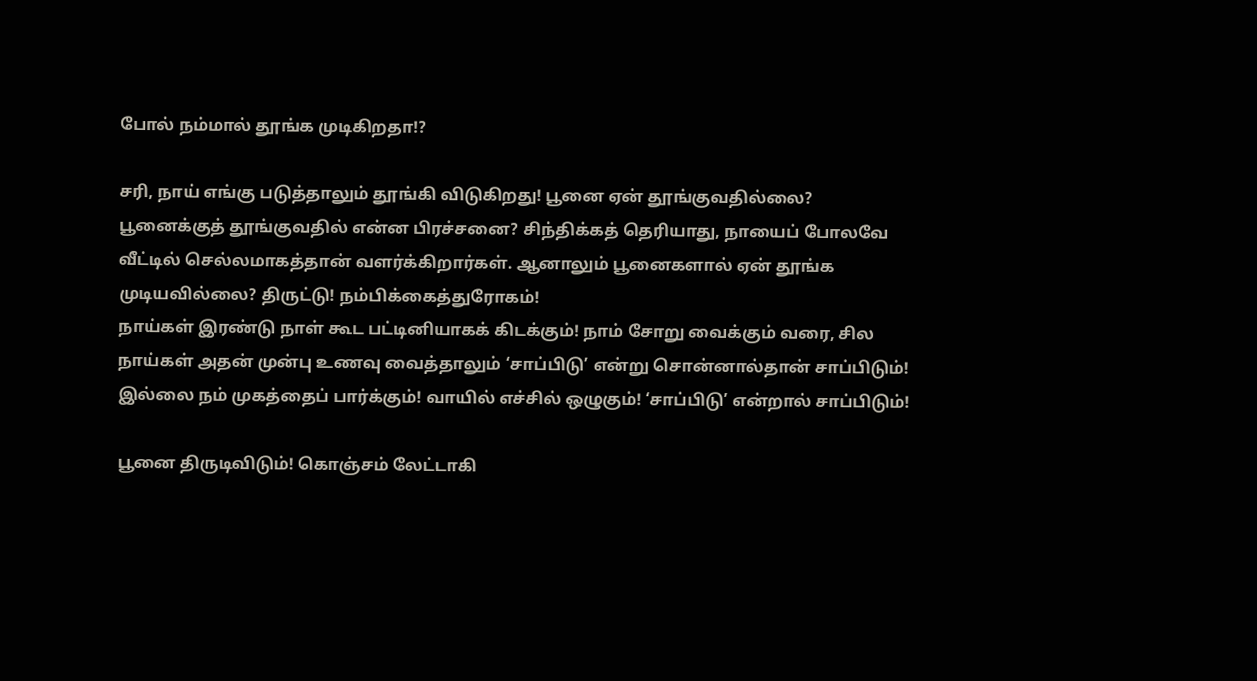போல் நம்மால் தூங்க முடிகிறதா!?

சரி, நாய் எங்கு படுத்தாலும் தூங்கி விடுகிறது! பூனை ஏன் தூங்குவதில்லை? பூனைக்குத் தூங்குவதில் என்ன பிரச்சனை? சிந்திக்கத் தெரியாது, நாயைப் போலவே வீட்டில் செல்லமாகத்தான் வளர்க்கிறார்கள். ஆனாலும் பூனைகளால் ஏன் தூங்க முடியவில்லை? திருட்டு! நம்பிக்கைத்துரோகம்!
நாய்கள் இரண்டு நாள் கூட பட்டினியாகக் கிடக்கும்! நாம் சோறு வைக்கும் வரை, சில நாய்கள் அதன் முன்பு உணவு வைத்தாலும் ‘சாப்பிடு’ என்று சொன்னால்தான் சாப்பிடும்! இல்லை நம் முகத்தைப் பார்க்கும்! வாயில் எச்சில் ஒழுகும்! ‘சாப்பிடு’ என்றால் சாப்பிடும்!

பூனை திருடிவிடும்! கொஞ்சம் லேட்டாகி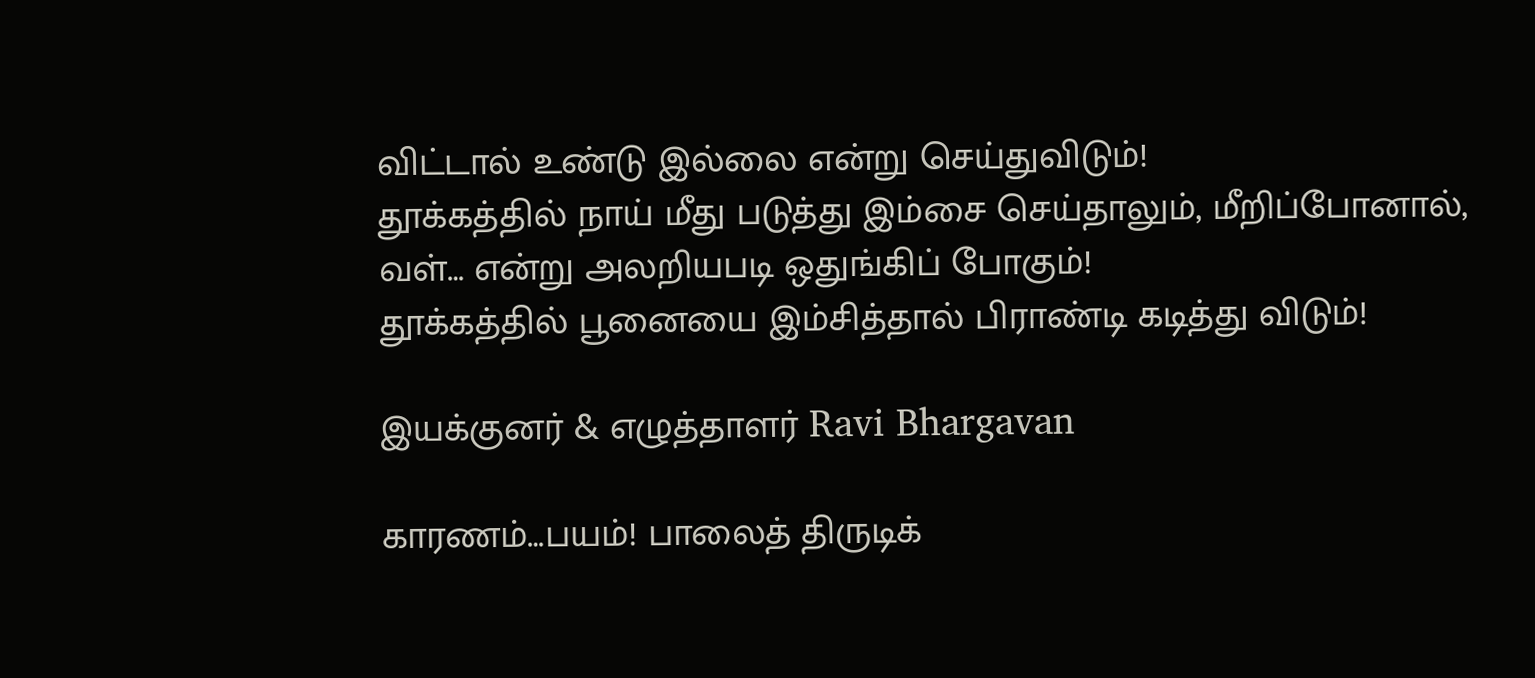விட்டால் உண்டு இல்லை என்று செய்துவிடும்!
தூக்கத்தில் நாய் மீது படுத்து இம்சை செய்தாலும், மீறிப்போனால், வள்… என்று அலறியபடி ஒதுங்கிப் போகும்!
தூக்கத்தில் பூனையை இம்சித்தால் பிராண்டி கடித்து விடும்!

இயக்குனர் & எழுத்தாளர் Ravi Bhargavan

காரணம்…பயம்! பாலைத் திருடிக்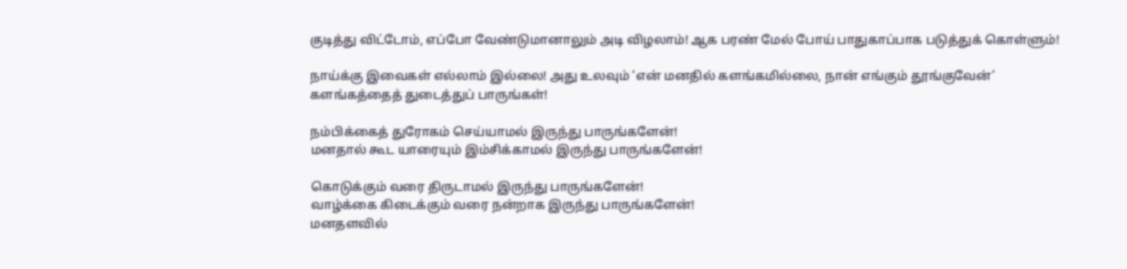குடித்து விட்டோம், எப்போ வேண்டுமானாலும் அடி விழலாம்! ஆக பரண் மேல் போய் பாதுகாப்பாக படுத்துக் கொள்ளும்!

நாய்க்கு இவைகள் எல்லாம் இல்லை! அது உலவும் ‘என் மனதில் களங்கமில்லை, நான் எங்கும் தூங்குவேன்’
களங்கத்தைத் துடைத்துப் பாருங்கள்!

நம்பிக்கைத் துரோகம் செய்யாமல் இருந்து பாருங்களேன்!
மனதால் கூட யாரையும் இம்சிக்காமல் இருந்து பாருங்களேன்!

கொடுக்கும் வரை திருடாமல் இருந்து பாருங்களேன்!
வாழ்க்கை கிடைக்கும் வரை நன்றாக இருந்து பாருங்களேன்!
மனதளவில்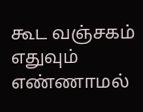கூட வஞ்சகம் எதுவும் எண்ணாமல்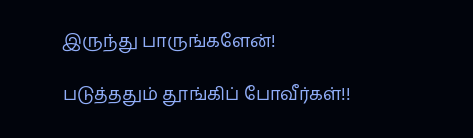இருந்து பாருங்களேன்!

படுத்ததும் தூங்கிப் போவீர்கள்!!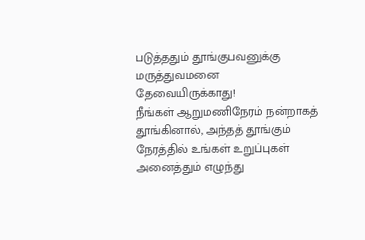படுத்ததும் தூங்குபவனுக்கு மருத்துவமனை தேவையிருக்காது!
நீங்கள் ஆறுமணிநேரம் நன்றாகத் தூங்கினால், அந்தத் தூங்கும் நேரத்தில் உங்கள் உறுப்புகள் அனைத்தும் எழுந்து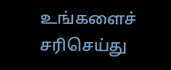உங்களைச் சரிசெய்து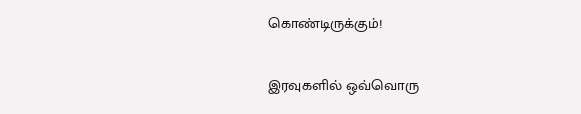கொண்டிருக்கும்!

இரவுகளில் ஒவ்வொரு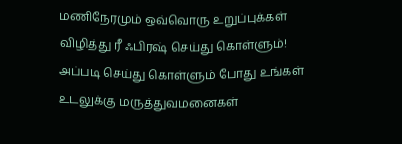மணிநேரமும் ஒவ்வொரு உறுப்புக்கள் விழித்து ரீ ஃபிரஷ் செய்து கொள்ளும்!
அப்படி செய்து கொள்ளும் போது உங்கள் உடலுக்கு மருத்துவமனைகள்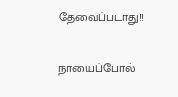தேவைப்படாது!!

நாயைப்போல்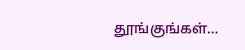தூங்குங்கள்…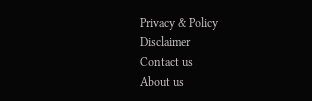Privacy & Policy
Disclaimer
Contact us
About us